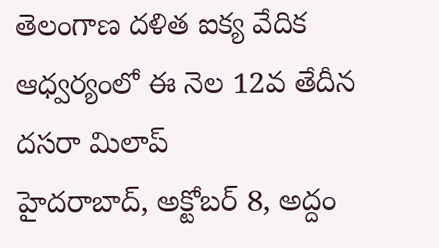తెలంగాణ దళిత ఐక్య వేదిక ఆధ్వర్యంలో ఈ నెల 12వ తేదీన దసరా మిలాప్
హైదరాబాద్, అక్టోబర్ 8, అద్దం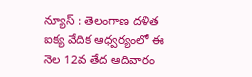న్యూస్ : తెలంగాణ దళిత ఐక్య వేదిక ఆధ్వర్యంలో ఈ నెల 12వ తేద ఆదివారం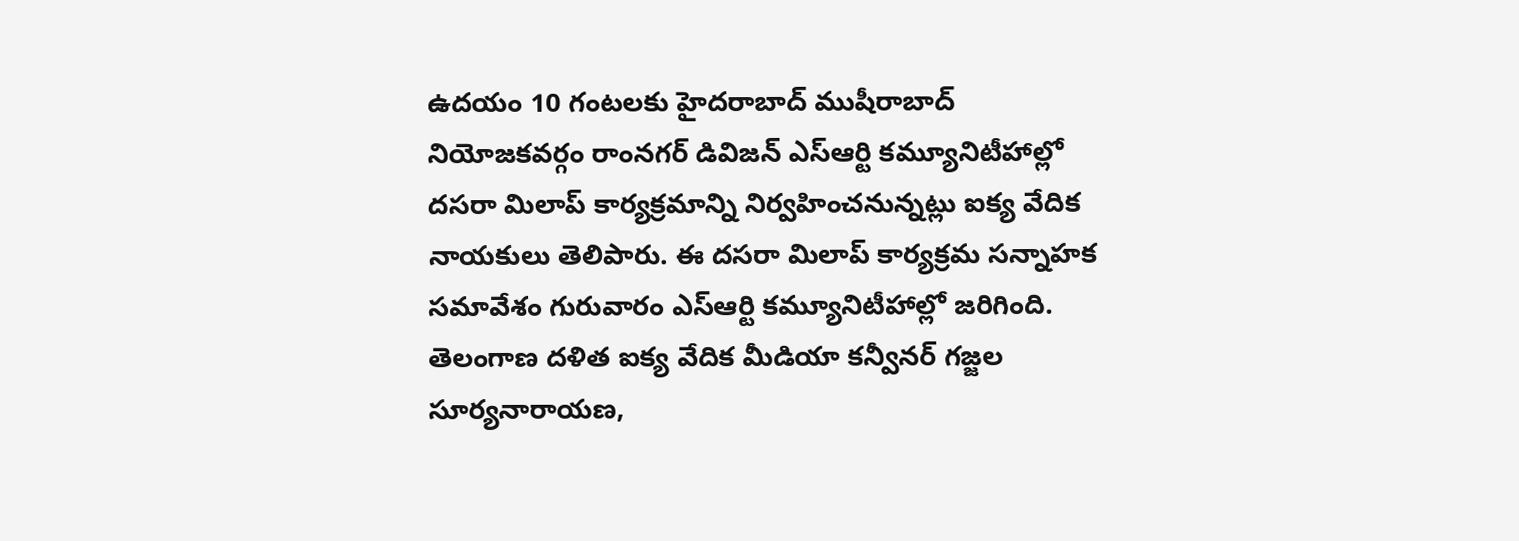ఉదయం 10 గంటలకు హైదరాబాద్ ముషీరాబాద్ నియోజకవర్గం రాంనగర్ డివిజన్ ఎస్ఆర్టి కమ్యూనిటీహాల్లో దసరా మిలాప్ కార్యక్రమాన్ని నిర్వహించనున్నట్లు ఐక్య వేదిక నాయకులు తెలిపారు. ఈ దసరా మిలాప్ కార్యక్రమ సన్నాహక సమావేశం గురువారం ఎస్ఆర్టి కమ్యూనిటీహాల్లో జరిగింది. తెలంగాణ దళిత ఐక్య వేదిక మీడియా కన్వీనర్ గజ్జల సూర్యనారాయణ,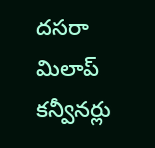దసరా మిలాప్ కన్వీనర్లు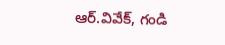ఆర్.వివేక్, గండి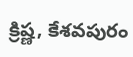క్రిష్ణ, కేశవపురం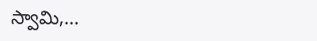స్వామి,...